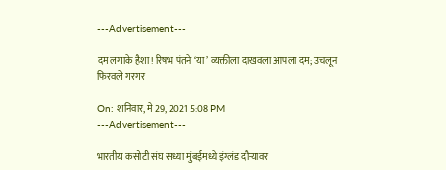---Advertisement---

दम लगाके हैशा! रिषभ पंतने ‘या’ व्यक्तीला दाखवला आपला दम; उचलून फिरवले गरगर

On: शनिवार, मे 29, 2021 5:08 PM
---Advertisement---

भारतीय कसोटी संघ सध्या मुंबईमध्ये इंग्लंड दौऱ्यावर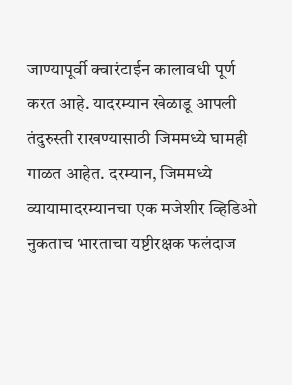जाण्यापूर्वी क्वारंटाईन कालावधी पूर्ण करत आहे. यादरम्यान खेळाडू आपली तंदुरुस्ती राखण्यासाठी जिममध्ये घामही गाळत आहेत. दरम्यान, जिममध्ये व्यायामादरम्यानचा एक मजेशीर व्हिडिओ नुकताच भारताचा यष्टीरक्षक फलंदाज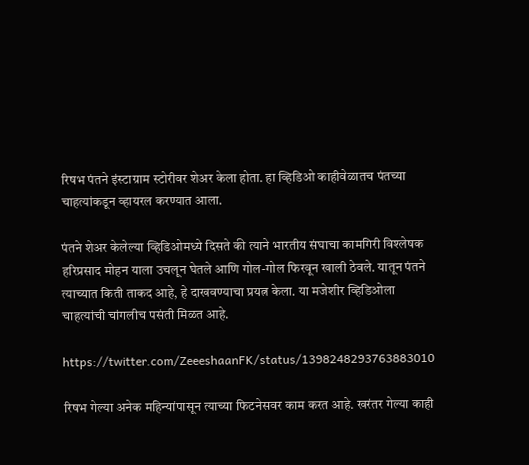रिषभ पंतने इंस्टाग्राम स्टोरीवर शेअर केला होता. हा व्हिडिओ काहीवेळातच पंतच्या चाहत्यांकडून व्हायरल करण्यात आला.

पंतने शेअर केलेल्या व्हिडिओमध्ये दिसते की त्याने भारतीय संघाचा कामगिरी विश्लेषक हरिप्रसाद मोहन याला उचलून घेतले आणि गोल-गोल फिरवून खाली ठेवले. यातून पंतने त्याच्यात किती ताकद आहे, हे दाखवण्याचा प्रयत्न केला. या मजेशीर व्हिडिओला चाहत्यांची चांगलीच पसंती मिळत आहे.

https://twitter.com/ZeeeshaanFK/status/1398248293763883010

रिषभ गेल्या अनेक महिन्यांपासून त्याच्या फिटनेसवर काम करत आहे. खरंतर गेल्या काही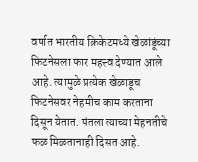वर्षात भारतीय क्रिकेटमध्ये खेळांडूंच्या फिटनेसला फार महत्त्व देण्यात आले आहे. त्यामुळे प्रत्येक खेळाडूच फिटनेसवर नेहमीच काम करताना दिसून येतात. पंतला त्याच्या मेहनतीचे फळ मिळतानाही दिसत आहे.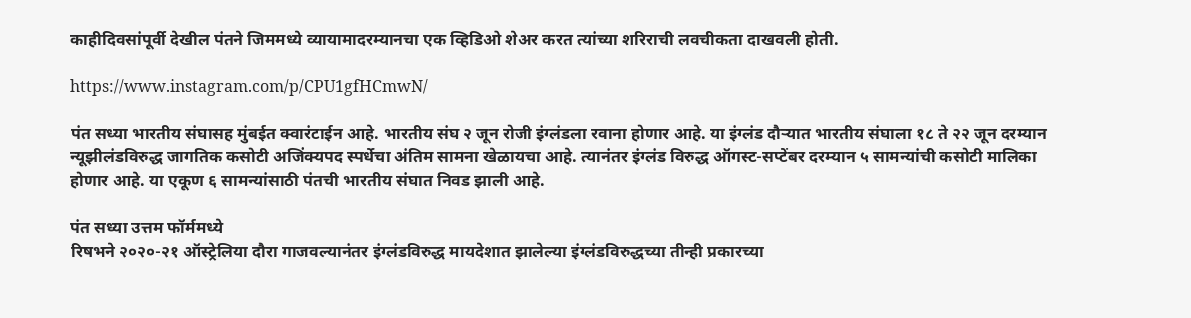काहीदिवसांपूर्वी देखील पंतने जिममध्ये व्यायामादरम्यानचा एक व्हिडिओ शेअर करत त्यांच्या शरिराची लवचीकता दाखवली होती.

https://www.instagram.com/p/CPU1gfHCmwN/

पंत सध्या भारतीय संघासह मुंबईत क्वारंटाईन आहे. भारतीय संघ २ जून रोजी इंग्लंडला रवाना होणार आहे. या इंग्लंड दौऱ्यात भारतीय संघाला १८ ते २२ जून दरम्यान न्यूझीलंडविरुद्ध जागतिक कसोटी अजिंक्यपद स्पर्धेचा अंतिम सामना खेळायचा आहे. त्यानंतर इंग्लंड विरुद्ध ऑगस्ट-सप्टेंबर दरम्यान ५ सामन्यांची कसोटी मालिका होणार आहे. या एकूण ६ सामन्यांसाठी पंतची भारतीय संघात निवड झाली आहे.

पंत सध्या उत्तम फॉर्ममध्ये
रिषभने २०२०-२१ ऑस्ट्रेलिया दौरा गाजवल्यानंतर इंग्लंडविरुद्ध मायदेशात झालेल्या इंग्लंडविरुद्धच्या तीन्ही प्रकारच्या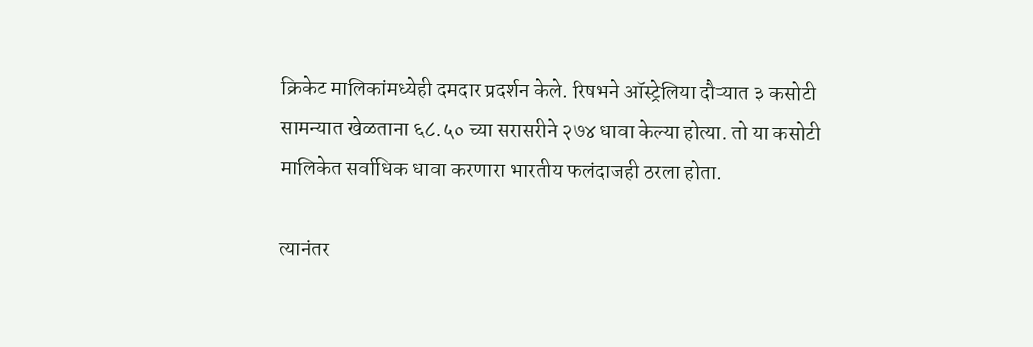क्रिकेट मालिकांमध्येही दमदार प्रदर्शन केले. रिषभने ऑस्ट्रेलिया दौऱ्यात ३ कसोटी सामन्यात खेळताना ६८.५० च्या सरासरीने २७४ धावा केल्या होत्या. तो या कसोटी मालिकेत सर्वाधिक धावा करणारा भारतीय फलंदाजही ठरला होता.

त्यानंतर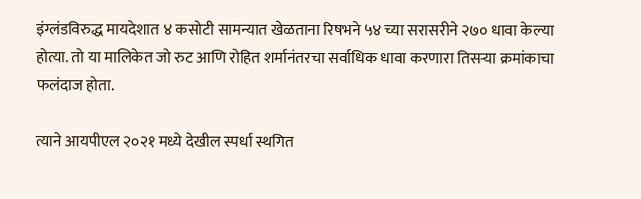इंग्लंडविरुद्ध मायदेशात ४ कसोटी सामन्यात खेळताना रिषभने ५४ च्या सरासरीने २७० धावा केल्या होत्या. तो या मालिकेत जो रुट आणि रोहित शर्मानंतरचा सर्वाधिक धावा करणारा तिसऱ्या क्रमांकाचा फलंदाज होता.

त्याने आयपीएल २०२१ मध्ये देखील स्पर्धा स्थगित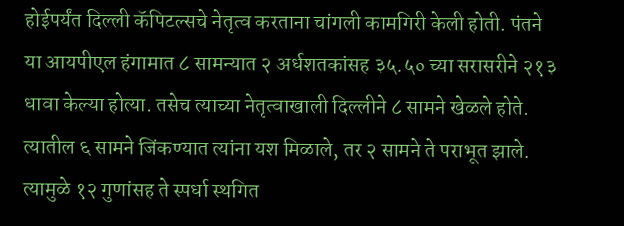होईपर्यंत दिल्ली कॅपिटल्सचे नेतृत्व करताना चांगली कामगिरी केली होती. पंतने या आयपीएल हंगामात ८ सामन्यात २ अर्धशतकांसह ३५.५० च्या सरासरीने २१३ धावा केल्या होत्या. तसेच त्याच्या नेतृत्वाखाली दिल्लीने ८ सामने खेळले होते. त्यातील ६ सामने जिंकण्यात त्यांना यश मिळाले, तर २ सामने ते पराभूत झाले. त्यामुळे १२ गुणांसह ते स्पर्धा स्थगित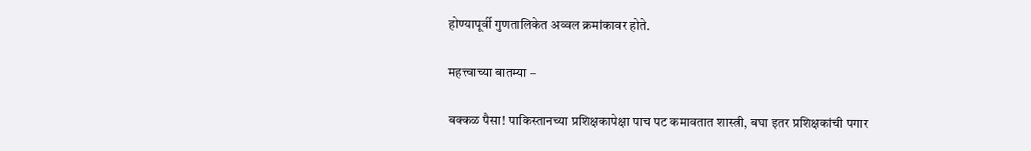होण्यापूर्वी गुणतालिकेत अव्वल क्रमांकावर होते.

महत्त्वाच्या बातम्या –

बक्कळ पैसा! पाकिस्तानच्या प्रशिक्षकापेक्षा पाच पट कमावतात शास्त्री, बघा इतर प्रशिक्षकांची पगार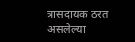त्रासदायक ठरत असलेल्या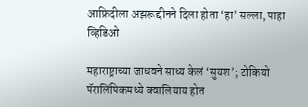आफ्रिदीला अझरूद्दीनने दिला होता ‘हा’ सल्ला, पाहा व्हिडिओ

महाराष्ट्राच्या जाधवने साध्य केलं ‘सुयश’; टोकियो पॅरालिंपिकमध्ये क्वालियाय होत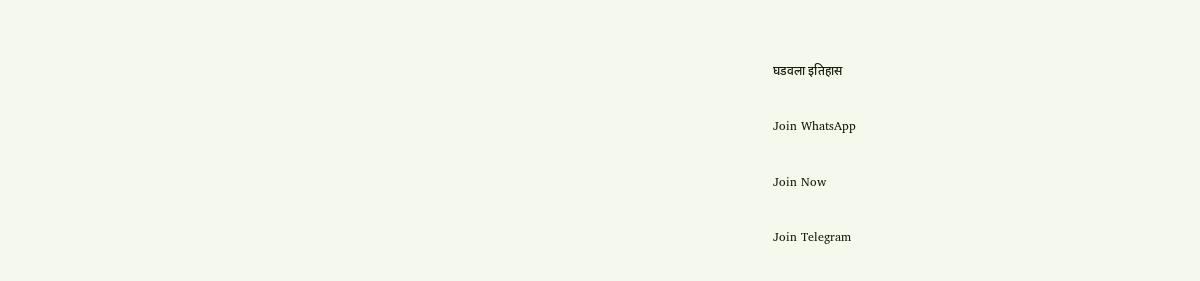घडवला इतिहास

Join WhatsApp

Join Now

Join Telegram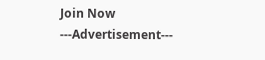Join Now
---Advertisement---